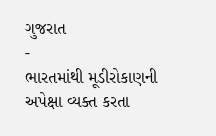ગુજરાત
-
ભારતમાંથી મૂડીરોકાણની અપેક્ષા વ્યક્ત કરતા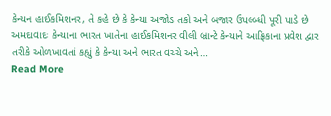કેન્યન હાઈકમિશનર, તે કહે છે કે કેન્યા અજોડ તકો અને બજાર ઉપલ્બ્ધી પૂરી પાડે છે
અમદાવાદઃ કેન્યાના ભારત ખાતેના હાઈકમિશનર વીલી બ્રાન્ટે કેન્યાને આફ્રિકાના પ્રવેશ દ્વાર તરીકે ઓળખાવતાં કહ્યું કે કેન્યા અને ભારત વચ્ચે અને…
Read More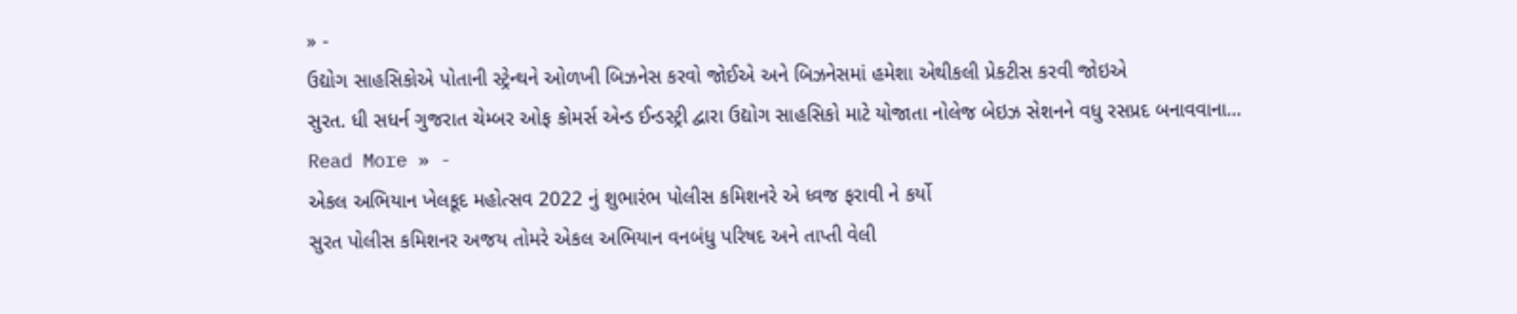» -
ઉદ્યોગ સાહસિકોએ પોતાની સ્ટ્રેન્થને ઓળખી બિઝનેસ કરવો જોઈએ અને બિઝનેસમાં હમેશા એથીકલી પ્રેકટીસ કરવી જોઇએ
સુરત. ધી સધર્ન ગુજરાત ચેમ્બર ઓફ કોમર્સ એન્ડ ઈન્ડસ્ટ્રી દ્વારા ઉદ્યોગ સાહસિકો માટે યોજાતા નોલેજ બેઇઝ સેશનને વધુ રસપ્રદ બનાવવાના…
Read More » -
એકલ અભિયાન ખેલકૂદ મહોત્સવ 2022 નું શુભારંભ પોલીસ કમિશનરે એ ધ્વજ ફરાવી ને કર્યો
સુરત પોલીસ કમિશનર અજય તોમરે એકલ અભિયાન વનબંધુ પરિષદ અને તાપ્તી વેલી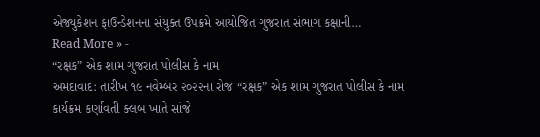એજ્યુકેશન ફાઉન્ડેશનના સંયુક્ત ઉપક્રમે આયોજિત ગુજરાત સંભાગ કક્ષાની…
Read More » -
“રક્ષક” એક શામ ગુજરાત પોલીસ કે નામ
અમદાવાદ: તારીખ ૧૯ નવેમ્બર ૨૦૨૨ના રોજ “રક્ષક” એક શામ ગુજરાત પોલીસ કે નામ કાર્યક્રમ કર્ણાવતી ક્લબ ખાતે સાંજે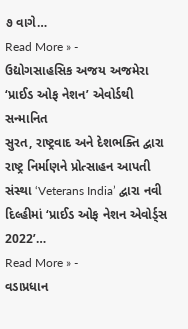૭ વાગે…
Read More » -
ઉદ્યોગસાહસિક અજય અજમેરા ‘પ્રાઈડ ઓફ નેશન’ એવોર્ડથી સન્માનિત
સુરત, રાષ્ટ્રવાદ અને દેશભક્તિ દ્વારા રાષ્ટ્ર નિર્માણને પ્રોત્સાહન આપતી સંસ્થા ‘Veterans India’ દ્વારા નવી દિલ્હીમાં ‘પ્રાઈડ ઓફ નેશન એવોર્ડ્સ 2022’…
Read More » -
વડાપ્રધાન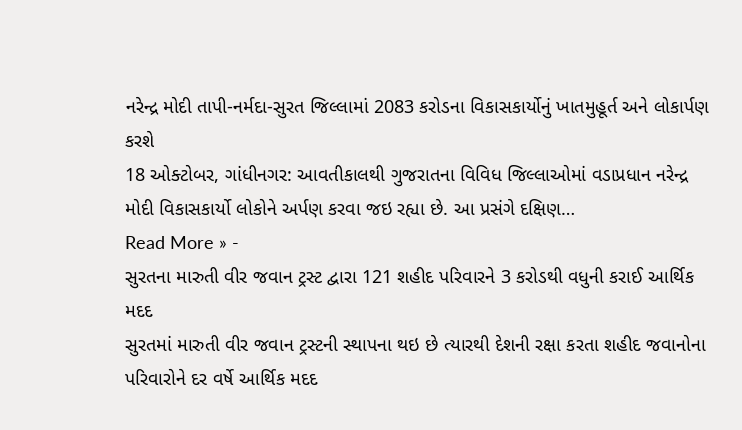નરેન્દ્ર મોદી તાપી-નર્મદા-સુરત જિલ્લામાં 2083 કરોડના વિકાસકાર્યોનું ખાતમુહૂર્ત અને લોકાર્પણ કરશે
18 ઓક્ટોબર, ગાંધીનગર: આવતીકાલથી ગુજરાતના વિવિધ જિલ્લાઓમાં વડાપ્રધાન નરેન્દ્ર મોદી વિકાસકાર્યો લોકોને અર્પણ કરવા જઇ રહ્યા છે. આ પ્રસંગે દક્ષિણ…
Read More » -
સુરતના મારુતી વીર જવાન ટ્રસ્ટ દ્વારા 121 શહીદ પરિવારને 3 કરોડથી વધુની કરાઈ આર્થિક મદદ
સુરતમાં મારુતી વીર જવાન ટ્રસ્ટની સ્થાપના થઇ છે ત્યારથી દેશની રક્ષા કરતા શહીદ જવાનોના પરિવારોને દર વર્ષે આર્થિક મદદ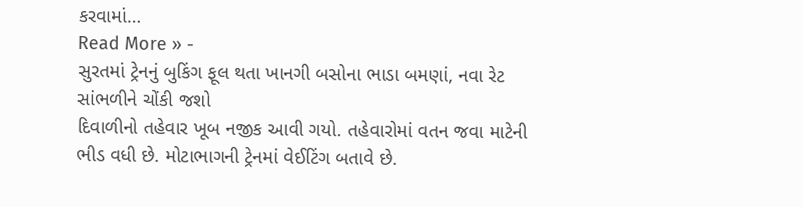કરવામાં…
Read More » -
સુરતમાં ટ્રેનનું બુકિંગ ફૂલ થતા ખાનગી બસોના ભાડા બમણાં, નવા રેટ સાંભળીને ચોંકી જશો
દિવાળીનો તહેવાર ખૂબ નજીક આવી ગયો. તહેવારોમાં વતન જવા માટેની ભીડ વધી છે. મોટાભાગની ટ્રેનમાં વેઈટિંગ બતાવે છે.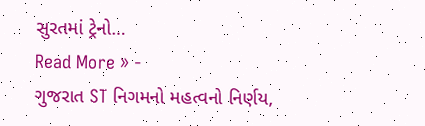સુરતમાં ટ્રેનો…
Read More » -
ગુજરાત ST નિગમનો મહત્વનો નિર્ણય,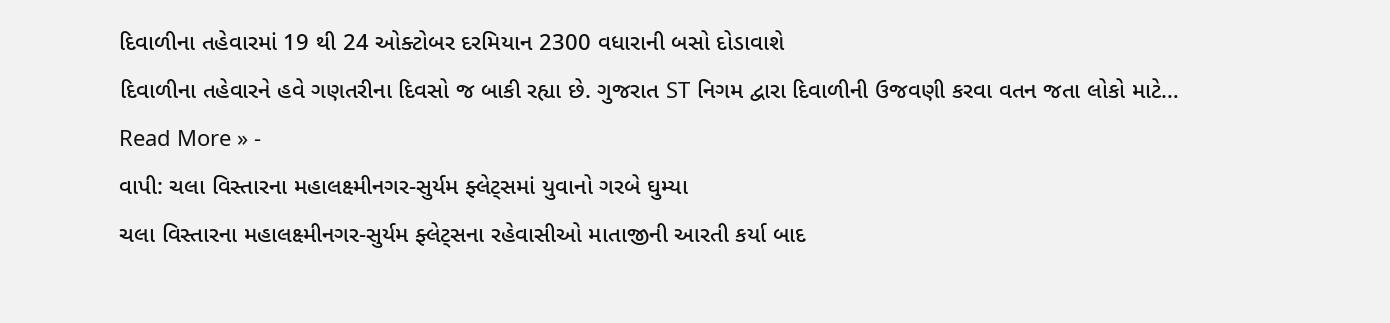દિવાળીના તહેવારમાં 19 થી 24 ઓક્ટોબર દરમિયાન 2300 વધારાની બસો દોડાવાશે
દિવાળીના તહેવારને હવે ગણતરીના દિવસો જ બાકી રહ્યા છે. ગુજરાત ST નિગમ દ્વારા દિવાળીની ઉજવણી કરવા વતન જતા લોકો માટે…
Read More » -
વાપી: ચલા વિસ્તારના મહાલક્ષ્મીનગર-સુર્યમ ફ્લેટ્સમાં યુવાનો ગરબે ઘુમ્યા
ચલા વિસ્તારના મહાલક્ષ્મીનગર-સુર્યમ ફ્લેટ્સના રહેવાસીઓ માતાજીની આરતી કર્યા બાદ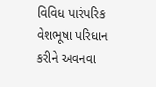વિવિધ પારંપરિક વેશભૂષા પરિધાન કરીને અવનવા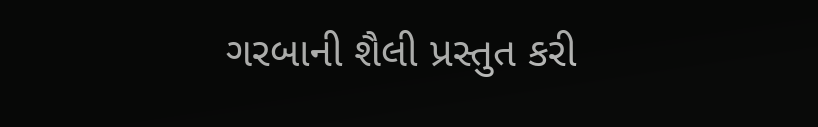ગરબાની શૈલી પ્રસ્તુત કરી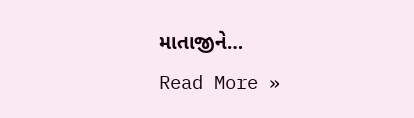માતાજીને…
Read More »